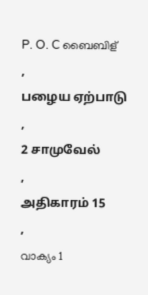P. O. C ബൈബിള്
,
பழைய ஏற்பாடு
,
2 சாமுவேல்
,
அதிகாரம் 15
,
വാക്യം 1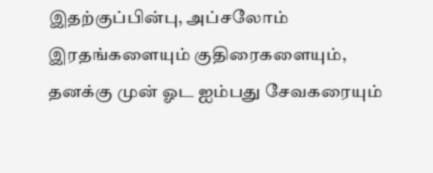இதற்குப்பின்பு, அப்சலோம் இரதங்களையும் குதிரைகளையும், தனக்கு முன் ஓட ஐம்பது சேவகரையும்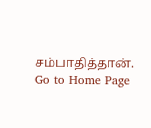சம்பாதித்தான்.
Go to Home Page